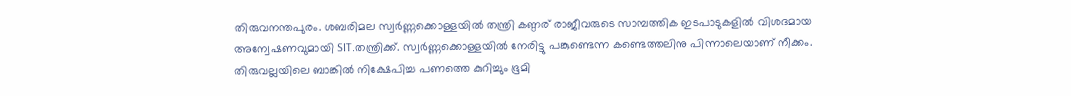തിരുവനന്തപുരം. ശബരിമല സ്വർണ്ണക്കൊള്ളയിൽ തന്ത്രി കണ്ഠര് രാജീവരുടെ സാമ്പത്തിക ഇടപാടുകളിൽ വിശദമായ അന്വേഷണവുമായി SIT.തന്ത്രിക്ക്. സ്വർണ്ണക്കൊള്ളയിൽ നേരിട്ടു പങ്കുണ്ടെന്ന കണ്ടെത്തലിനു പിന്നാലെയാണ് നീക്കം.
തിരുവല്ലയിലെ ബാങ്കിൽ നിക്ഷേപിച്ച പണത്തെ കുറിച്ചും ഭൂമി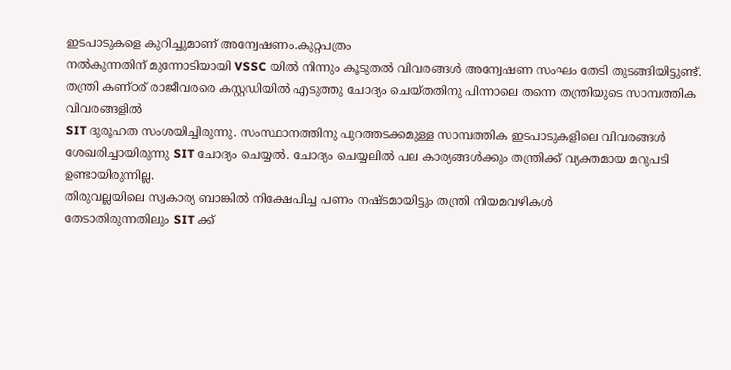ഇടപാടുകളെ കുറിച്ചുമാണ് അന്വേഷണം.കുറ്റപത്രം
നൽകുന്നതിന് മുന്നോടിയായി VSSC യിൽ നിന്നും കൂടുതൽ വിവരങ്ങൾ അന്വേഷണ സംഘം തേടി തുടങ്ങിയിട്ടുണ്ട്.
തന്ത്രി കണ്ഠര് രാജീവരരെ കസ്റ്റഡിയിൽ എടുത്തു ചോദ്യം ചെയ്തതിനു പിന്നാലെ തന്നെ തന്ത്രിയുടെ സാമ്പത്തിക വിവരങ്ങളിൽ
SIT ദുരൂഹത സംശയിച്ചിരുന്നു. സംസ്ഥാനത്തിനു പുറത്തടക്കമുള്ള സാമ്പത്തിക ഇടപാടുകളിലെ വിവരങ്ങൾ
ശേഖരിച്ചായിരുന്നു SIT ചോദ്യം ചെയ്യൽ. ചോദ്യം ചെയ്യലിൽ പല കാര്യങ്ങൾക്കും തന്ത്രിക്ക് വ്യക്തമായ മറുപടി ഉണ്ടായിരുന്നില്ല.
തിരുവല്ലയിലെ സ്വകാര്യ ബാങ്കിൽ നിക്ഷേപിച്ച പണം നഷ്ടമായിട്ടും തന്ത്രി നിയമവഴികൾ
തേടാതിരുന്നതിലും SIT ക്ക്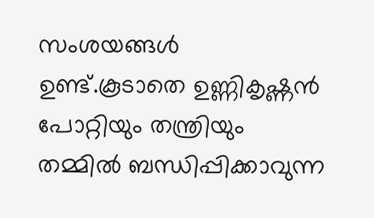സംശയങ്ങൾ ഉണ്ട്.കൂടാതെ ഉണ്ണികൃഷ്ണൻ പോറ്റിയും തന്ത്രിയും തമ്മിൽ ബന്ധിപ്പിക്കാവുന്ന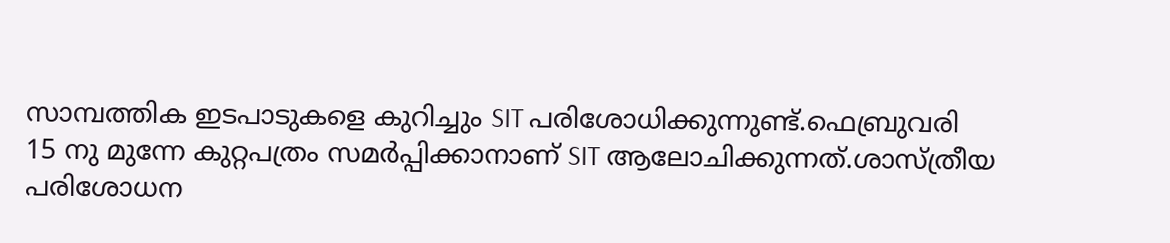സാമ്പത്തിക ഇടപാടുകളെ കുറിച്ചും SIT പരിശോധിക്കുന്നുണ്ട്.ഫെബ്രുവരി
15 നു മുന്നേ കുറ്റപത്രം സമർപ്പിക്കാനാണ് SIT ആലോചിക്കുന്നത്.ശാസ്ത്രീയ പരിശോധന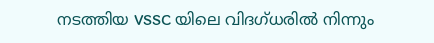നടത്തിയ VSSC യിലെ വിദഗ്ധരിൽ നിന്നും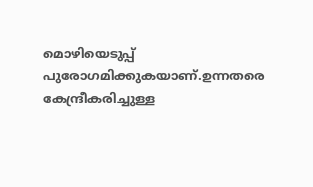മൊഴിയെടുപ്പ് പുരോഗമിക്കുകയാണ്.ഉന്നതരെ കേന്ദ്രീകരിച്ചുള്ള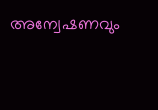അന്വേഷണവും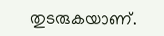തുടരുകയാണ്.